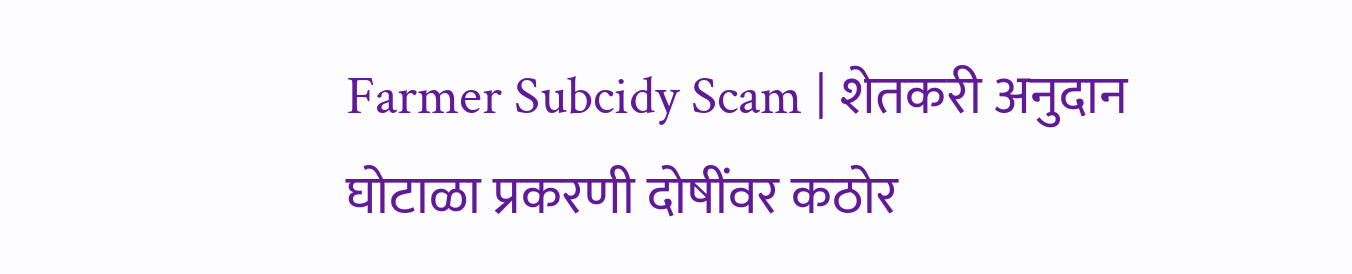Farmer Subcidy Scam | शेतकरी अनुदान घोटाळा प्रकरणी दोषींवर कठोर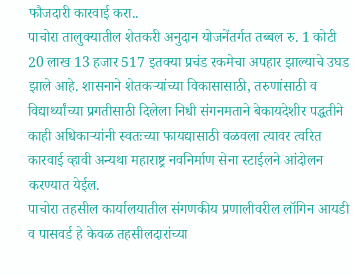फौजदारी कारवाई करा..
पाचोरा तालुक्यातील शेतकरी अनुदान योजनेंतर्गत तब्बल रु. 1 कोटी 20 लाख 13 हजार 517 इतक्या प्रचंड रकमेचा अपहार झाल्याचे उघड झाले आहे. शासनाने शेतकऱ्यांच्या विकासासाठी, तरुणांसाठी व विद्यार्थ्यांच्या प्रगतीसाठी दिलेला निधी संगनमताने बेकायदेशीर पद्धतीने काही अधिकाऱ्यांनी स्वतःच्या फायद्यासाठी वळवला त्यावर त्वरित कारवाई व्हावी अन्यथा महाराष्ट्र नवनिर्माण सेना स्टाईलने आंदोलन करण्यात येईल.
पाचोरा तहसील कार्यालयातील संगणकीय प्रणालीवरील लॉगिन आयडी व पासवर्ड हे केवळ तहसीलदारांच्या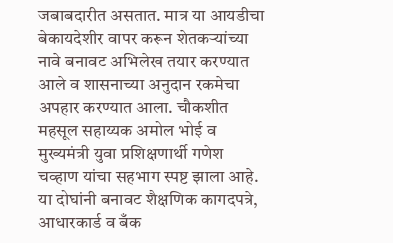जबाबदारीत असतात. मात्र या आयडीचा बेकायदेशीर वापर करून शेतकऱ्यांच्या नावे बनावट अभिलेख तयार करण्यात आले व शासनाच्या अनुदान रकमेचा अपहार करण्यात आला. चौकशीत महसूल सहाय्यक अमोल भोई व मुख्यमंत्री युवा प्रशिक्षणार्थी गणेश चव्हाण यांचा सहभाग स्पष्ट झाला आहे. या दोघांनी बनावट शैक्षणिक कागदपत्रे, आधारकार्ड व बँक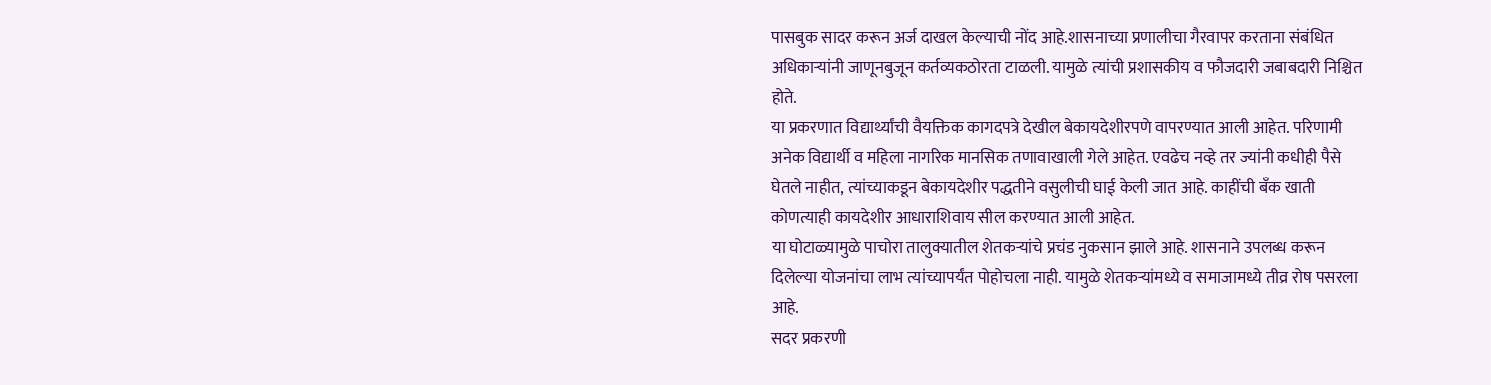पासबुक सादर करून अर्ज दाखल केल्याची नोंद आहे.शासनाच्या प्रणालीचा गैरवापर करताना संबंधित अधिकाऱ्यांनी जाणूनबुजून कर्तव्यकठोरता टाळली. यामुळे त्यांची प्रशासकीय व फौजदारी जबाबदारी निश्चित होते.
या प्रकरणात विद्यार्थ्यांची वैयक्तिक कागदपत्रे देखील बेकायदेशीरपणे वापरण्यात आली आहेत. परिणामी अनेक विद्यार्थी व महिला नागरिक मानसिक तणावाखाली गेले आहेत. एवढेच नव्हे तर ज्यांनी कधीही पैसे घेतले नाहीत, त्यांच्याकडून बेकायदेशीर पद्धतीने वसुलीची घाई केली जात आहे. काहींची बँक खाती कोणत्याही कायदेशीर आधाराशिवाय सील करण्यात आली आहेत.
या घोटाळ्यामुळे पाचोरा तालुक्यातील शेतकऱ्यांचे प्रचंड नुकसान झाले आहे. शासनाने उपलब्ध करून दिलेल्या योजनांचा लाभ त्यांच्यापर्यंत पोहोचला नाही. यामुळे शेतकऱ्यांमध्ये व समाजामध्ये तीव्र रोष पसरला आहे.
सदर प्रकरणी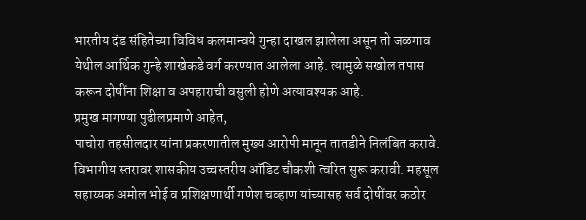भारतीय दंड संहितेच्या विविध कलमान्वये गुन्हा दाखल झालेला असून तो जळगाव येथील आर्थिक गुन्हे शाखेकडे वर्ग करण्यात आलेला आहे. त्यामुळे सखोल तपास करून दोषींना शिक्षा व अपहाराची वसुली होणे अत्यावश्यक आहे.
प्रमुख मागण्या पुढीलप्रमाणे आहेत,
पाचोरा तहसीलदार यांना प्रकरणातील मुख्य आरोपी मानून तातडीने निलंबित करावे. विभागीय स्तरावर शासकीय उच्चस्तरीय ऑडिट चौकशी त्वरित सुरू करावी. महसूल सहाय्यक अमोल भोई व प्रशिक्षणार्थी गणेश चव्हाण यांच्यासह सर्व दोषींवर कठोर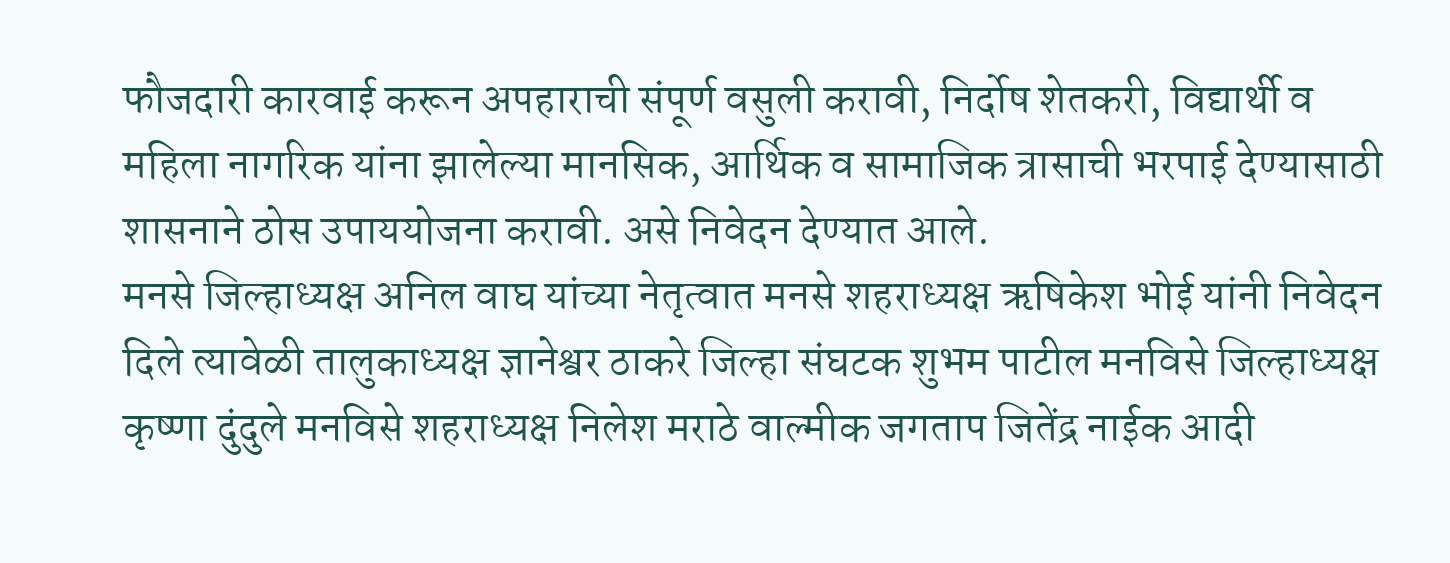फौजदारी कारवाई करून अपहाराची संपूर्ण वसुली करावी, निर्दोष शेतकरी, विद्यार्थी व महिला नागरिक यांना झालेल्या मानसिक, आर्थिक व सामाजिक त्रासाची भरपाई देण्यासाठी शासनाने ठोस उपाययोजना करावी. असे निवेदन देण्यात आले.
मनसे जिल्हाध्यक्ष अनिल वाघ यांच्या नेतृत्वात मनसे शहराध्यक्ष ऋषिकेश भोई यांनी निवेदन दिले त्यावेळी तालुकाध्यक्ष ज्ञानेश्वर ठाकरे जिल्हा संघटक शुभम पाटील मनविसे जिल्हाध्यक्ष कृष्णा दुंदुले मनविसे शहराध्यक्ष निलेश मराठे वाल्मीक जगताप जितेंद्र नाईक आदी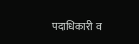पदाधिकारी व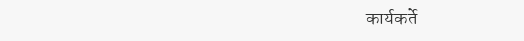कार्यकर्ते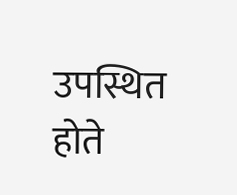उपस्थित होते